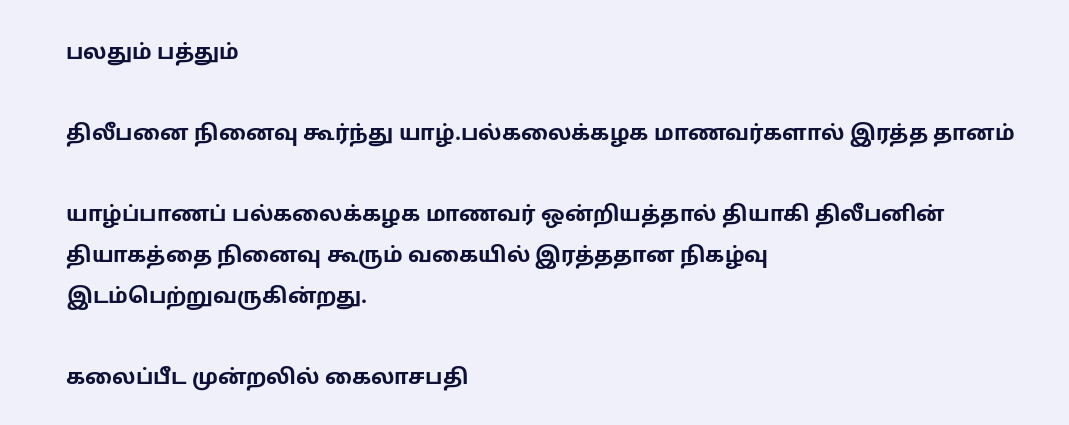பலதும் பத்தும்

திலீபனை நினைவு கூர்ந்து யாழ்.பல்கலைக்கழக மாணவர்களால் இரத்த தானம்

யாழ்ப்பாணப் பல்கலைக்கழக மாணவர் ஒன்றியத்தால் தியாகி திலீபனின் தியாகத்தை நினைவு கூரும் வகையில் இரத்ததான நிகழ்வு இடம்பெற்றுவருகின்றது.

கலைப்பீட முன்றலில் கைலாசபதி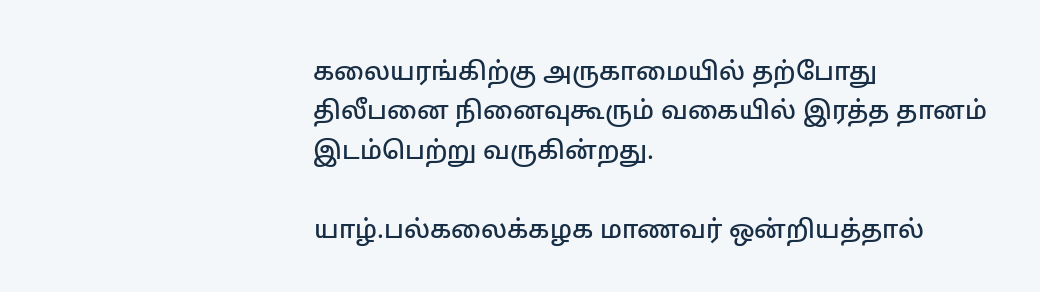கலையரங்கிற்கு அருகாமையில் தற்போது திலீபனை நினைவுகூரும் வகையில் இரத்த தானம் இடம்பெற்று வருகின்றது.

யாழ்.பல்கலைக்கழக மாணவர் ஒன்றியத்தால்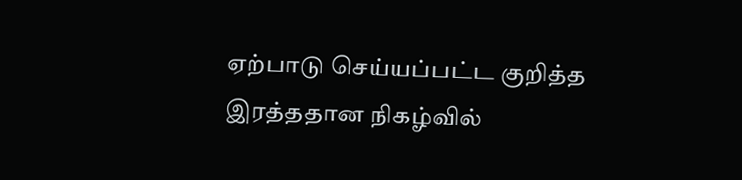ஏற்பாடு செய்யப்பட்ட குறித்த இரத்ததான நிகழ்வில்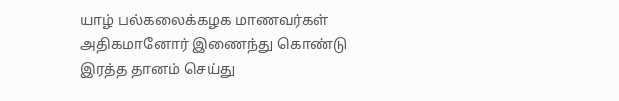யாழ் பல்கலைக்கழக மாணவர்கள் அதிகமானோர் இணைந்து கொண்டு இரத்த தானம் செய்து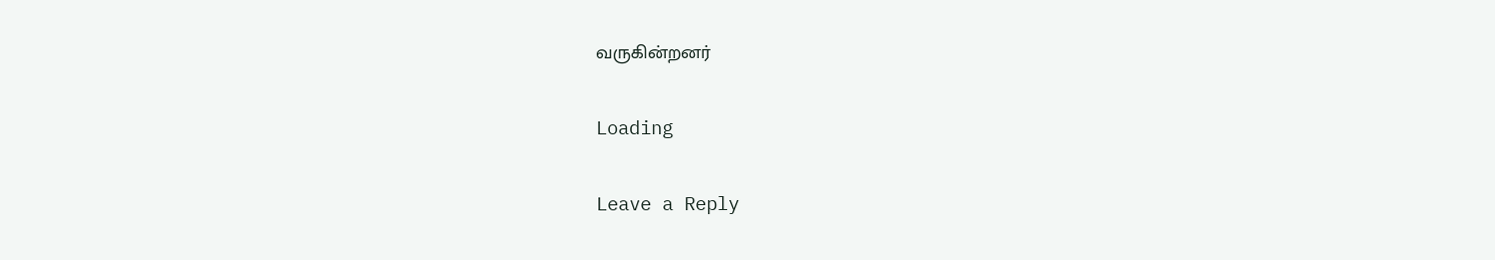வருகின்றனர்

Loading

Leave a Reply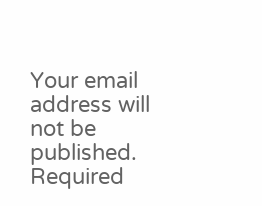Your email address will not be published. Required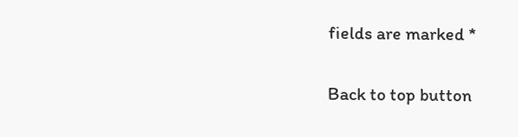fields are marked *

Back to top button